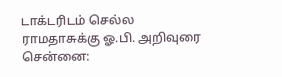டாக்டரிடம் செல்ல ராமதாசுக்கு ஓ.பி. அறிவுரை
சென்னை: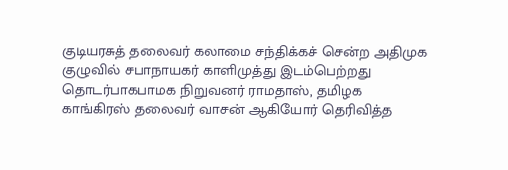குடியரசுத் தலைவர் கலாமை சந்திக்கச் சென்ற அதிமுக குழுவில் சபாநாயகர் காளிமுத்து இடம்பெற்றது தொடர்பாகபாமக நிறுவனர் ராமதாஸ், தமிழக காங்கிரஸ் தலைவர் வாசன் ஆகியோர் தெரிவித்த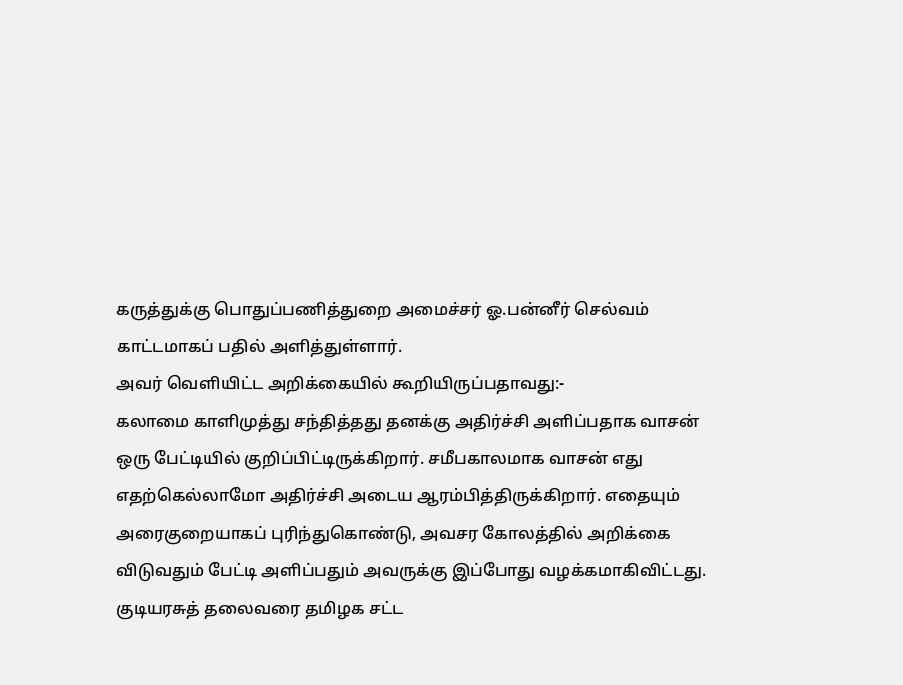கருத்துக்கு பொதுப்பணித்துறை அமைச்சர் ஓ.பன்னீர் செல்வம் காட்டமாகப் பதில் அளித்துள்ளார்.
அவர் வெளியிட்ட அறிக்கையில் கூறியிருப்பதாவது:-
கலாமை காளிமுத்து சந்தித்தது தனக்கு அதிர்ச்சி அளிப்பதாக வாசன் ஒரு பேட்டியில் குறிப்பிட்டிருக்கிறார். சமீபகாலமாக வாசன் எது எதற்கெல்லாமோ அதிர்ச்சி அடைய ஆரம்பித்திருக்கிறார். எதையும் அரைகுறையாகப் புரிந்துகொண்டு, அவசர கோலத்தில் அறிக்கை விடுவதும் பேட்டி அளிப்பதும் அவருக்கு இப்போது வழக்கமாகிவிட்டது.
குடியரசுத் தலைவரை தமிழக சட்ட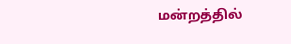மன்றத்தில்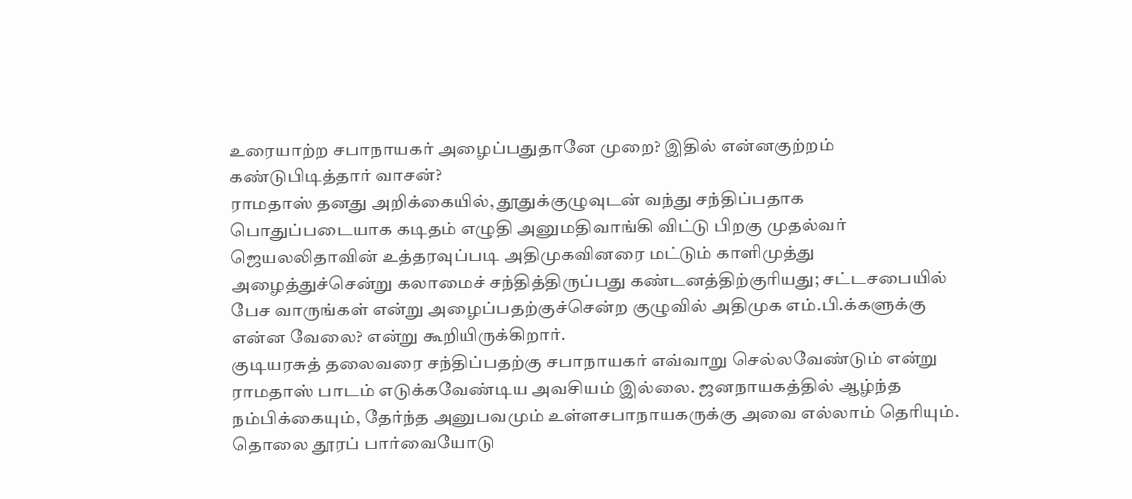உரையாற்ற சபாநாயகர் அழைப்பதுதானே முறை? இதில் என்னகுற்றம் கண்டுபிடித்தார் வாசன்?
ராமதாஸ் தனது அறிக்கையில், தூதுக்குழுவுடன் வந்து சந்திப்பதாக பொதுப்படையாக கடிதம் எழுதி அனுமதிவாங்கி விட்டு பிறகு முதல்வர் ஜெயலலிதாவின் உத்தரவுப்படி அதிமுகவினரை மட்டும் காளிமுத்து அழைத்துச்சென்று கலாமைச் சந்தித்திருப்பது கண்டனத்திற்குரியது; சட்டசபையில் பேச வாருங்கள் என்று அழைப்பதற்குச்சென்ற குழுவில் அதிமுக எம்.பி.க்களுக்கு என்ன வேலை? என்று கூறியிருக்கிறார்.
குடியரசுத் தலைவரை சந்திப்பதற்கு சபாநாயகர் எவ்வாறு செல்லவேண்டும் என்று ராமதாஸ் பாடம் எடுக்கவேண்டிய அவசியம் இல்லை. ஜனநாயகத்தில் ஆழ்ந்த நம்பிக்கையும், தேர்ந்த அனுபவமும் உள்ளசபாநாயகருக்கு அவை எல்லாம் தெரியும்.
தொலை தூரப் பார்வையோடு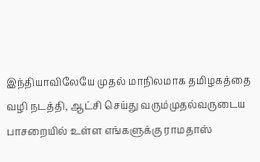இந்தியாவிலேயே முதல் மாநிலமாக தமிழகத்தை வழி நடத்தி, ஆட்சி செய்து வரும்முதல்வருடைய பாசறையில் உள்ள எங்களுக்கு ராமதாஸ்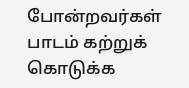போன்றவர்கள் பாடம் கற்றுக் கொடுக்க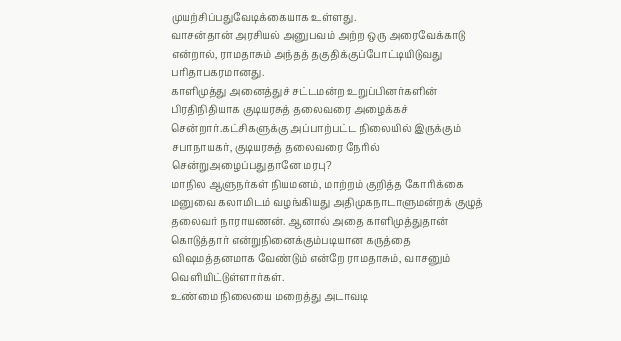முயற்சிப்பதுவேடிக்கையாக உள்ளது.
வாசன்தான் அரசியல் அனுபவம் அற்ற ஒரு அரைவேக்காடு என்றால், ராமதாசும் அந்தத் தகுதிக்குப்போட்டியிடுவது பரிதாபகரமானது.
காளிமுத்து அனைத்துச் சட்டமன்ற உறுப்பினர்களின் பிரதிநிதியாக குடியரசுத் தலைவரை அழைக்கச் சென்றார்.கட்சிகளுக்கு அப்பாற்பட்ட நிலையில் இருக்கும் சபாநாயகர், குடியரசுத் தலைவரை நேரில் சென்றுஅழைப்பதுதானே மரபு?
மாநில ஆளுநர்கள் நியமனம், மாற்றம் குறித்த கோரிக்கை மனுவை கலாமிடம் வழங்கியது அதிமுகநாடாளுமன்றக் குழுத் தலைவர் நாராயணன். ஆனால் அதை காளிமுத்துதான் கொடுத்தார் என்றுநினைக்கும்படியான கருத்தை விஷமத்தனமாக வேண்டும் என்றே ராமதாசும், வாசனும் வெளியிட்டுள்ளார்கள்.
உண்மை நிலையை மறைத்து அடாவடி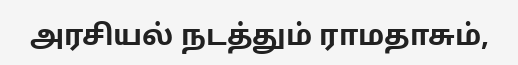அரசியல் நடத்தும் ராமதாசும்,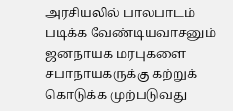அரசியலில் பாலபாடம் படிக்க வேண்டியவாசனும் ஜனநாயக மரபுகளை சபாநாயகருக்கு கற்றுக் கொடுக்க முற்படுவது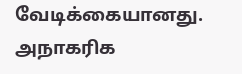வேடிக்கையானது.
அநாகரிக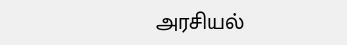அரசியல்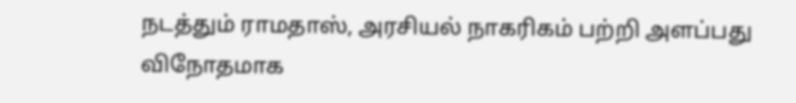நடத்தும் ராமதாஸ், அரசியல் நாகரிகம் பற்றி அளப்பது விநோதமாக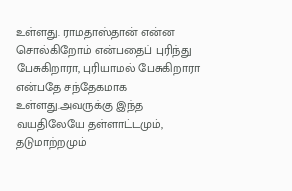உள்ளது. ராமதாஸ்தான் என்ன சொல்கிறோம் என்பதைப் புரிந்து பேசுகிறாரா, புரியாமல் பேசுகிறாரா என்பதே சந்தேகமாக உள்ளது.அவருக்கு இந்த வயதிலேயே தள்ளாட்டமும், தடுமாற்றமும்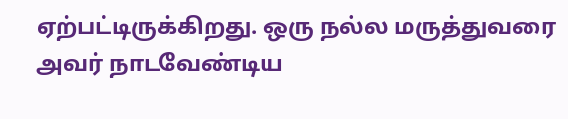ஏற்பட்டிருக்கிறது. ஒரு நல்ல மருத்துவரை அவர் நாடவேண்டிய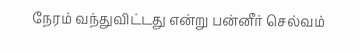நேரம் வந்துவிட்டது என்று பன்னீர் செல்வம்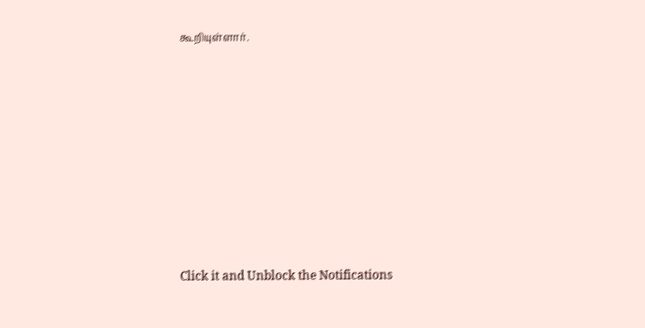கூறியுள்ளார்.












Click it and Unblock the Notifications